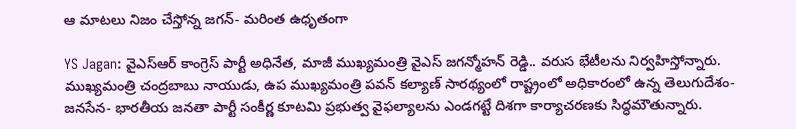ఆ మాటలు నిజం చేస్తోన్న జగన్- మరింత ఉధృతంగా

YS Jagan: వైఎస్ఆర్ కాంగ్రెస్ పార్టీ అధినేత, మాజీ ముఖ్యమంత్రి వైఎస్ జగన్మోహన్ రెడ్డి.. వరుస భేటీలను నిర్వహిస్తోన్నారు. ముఖ్యమంత్రి చంద్రబాబు నాయుడు, ఉప ముఖ్యమంత్రి పవన్ కల్యాణ్ సారథ్యంలో రాష్ట్రంలో అధికారంలో ఉన్న తెలుగుదేశం- జనసేన- భారతీయ జనతా పార్టీ సంకీర్ణ కూటమి ప్రభుత్వ వైఫల్యాలను ఎండగట్టే దిశగా కార్యాచరణకు సిద్ధమౌతున్నారు.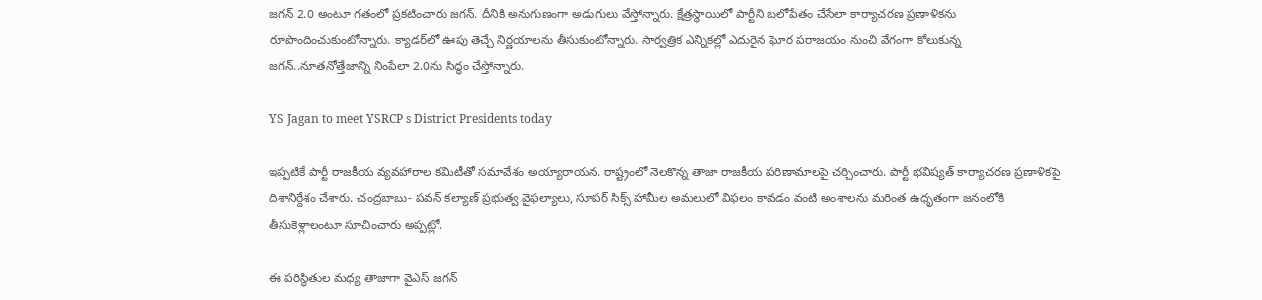జగన్ 2.0 అంటూ గతంలో ప్రకటించారు జగన్. దీనికి అనుగుణంగా అడుగులు వేస్తోన్నారు. క్షేత్రస్థాయిలో పార్టీని బలోపేతం చేసేలా కార్యాచరణ ప్రణాళికను రూపొందించుకుంటోన్నారు. క్యాడర్‌లో ఊపు తెచ్చే నిర్ణయాలను తీసుకుంటోన్నారు. సార్వత్రిక ఎన్నికల్లో ఎదురైన ఘోర పరాజయం నుంచి వేగంగా కోలుకున్న జగన్..నూతనోత్తేజాన్ని నింపేలా 2.0ను సిద్ధం చేస్తోన్నారు.

YS Jagan to meet YSRCP s District Presidents today

ఇప్పటికే పార్టీ రాజకీయ వ్యవహారాల కమిటీతో సమావేశం అయ్యారాయన. రాష్ట్రంలో నెలకొన్న తాజా రాజకీయ పరిణామాలపై చర్చించారు. పార్టీ భవిష్యత్‌ కార్యాచరణ ప్రణాళికపై దిశానిర్దేశం చేశారు. చంద్రబాబు- పవన్ కల్యాణ్ ప్రభుత్వ వైఫల్యాలు, సూపర్ సిక్స్ హామీల అమలులో విఫలం కావడం వంటి అంశాలను మరింత ఉధృతంగా జనంలోకి తీసుకెళ్లాలంటూ సూచించారు అప్పట్లో.

ఈ పరిస్థితుల మధ్య తాజాగా వైఎస్ జగన్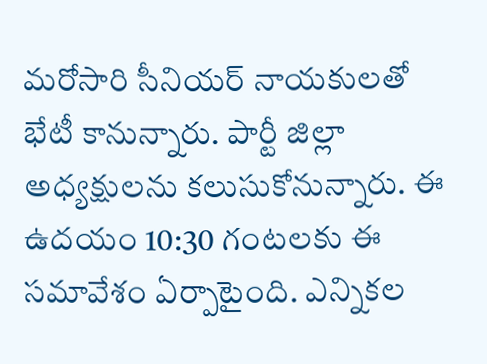మరోసారి సీనియర్ నాయకులతో భేటీ కానున్నారు. పార్టీ జిల్లా అధ్యక్షులను కలుసుకోనున్నారు. ఈ ఉదయం 10:30 గంటలకు ఈ స‌మావేశం ఏర్పాటైంది. ఎన్నిక‌ల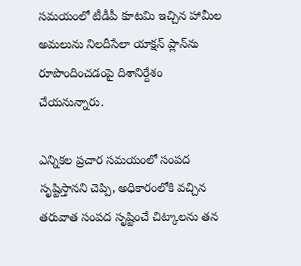స‌మ‌యంలో టీడీపీ కూట‌మి ఇచ్చిన హామీల అమలును నిలదీసేలా యాక్షన్ ప్లాన్‌ను రూపొందించడంపై దిశానిర్దేశం చేయనున్నారు.

ఎన్నికల ప్రచార సమయంలో సంపద సృష్టిస్తానని చెప్పి, అధికారంలోకి వచ్చిన తరువాత సంపద సృష్టించే చిట్కాలను తన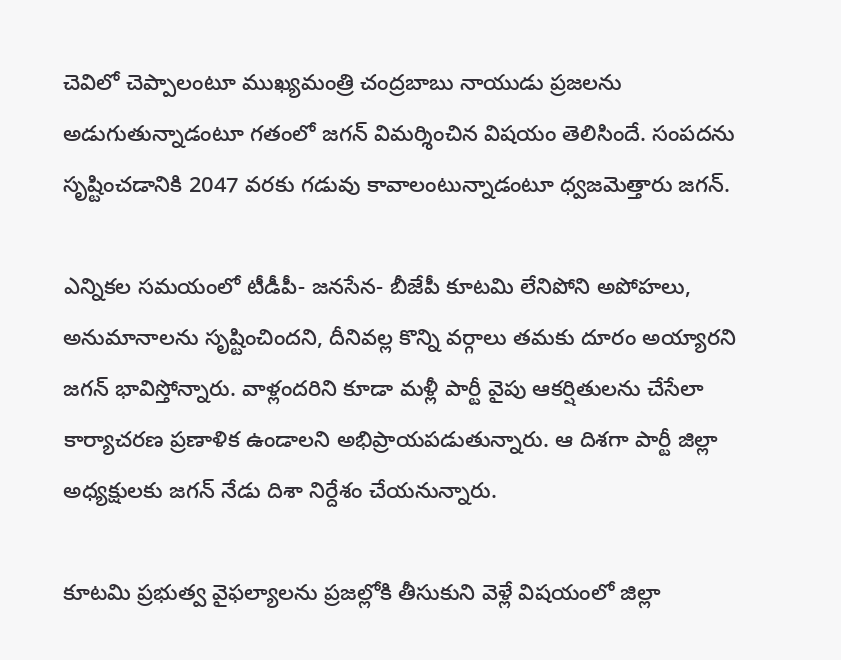చెవిలో చెప్పాలంటూ ముఖ్యమంత్రి చంద్రబాబు నాయుడు ప్రజలను అడుగుతున్నాడంటూ గతంలో జగన్ విమర్శించిన విషయం తెలిసిందే. సంపదను సృష్టించడానికి 2047 వరకు గడువు కావాలంటున్నాడంటూ ధ్వజమెత్తారు జగన్.

ఎన్నికల సమయంలో టీడీపీ- జనసేన- బీజేపీ కూటమి లేనిపోని అపోహలు, అనుమానాలను సృష్టించిందని, దీనివల్ల కొన్ని వర్గాలు తమకు దూరం అయ్యారని జగన్ భావిస్తోన్నారు. వాళ్లందరిని కూడా మళ్లీ పార్టీ వైపు ఆకర్షితులను చేసేలా కార్యాచరణ ప్రణాళిక ఉండాలని అభిప్రాయపడుతున్నారు. ఆ దిశగా పార్టీ జిల్లా అధ్యక్షులకు జగన్ నేడు దిశా నిర్దేశం చేయనున్నారు.

కూటమి ప్రభుత్వ వైఫల్యాలను ప్రజల్లోకి తీసుకుని వెళ్లే విషయంలో జిల్లా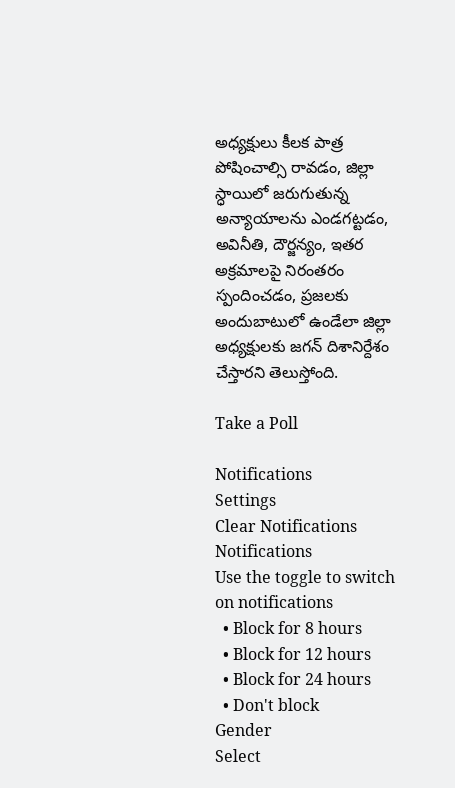అధ్యక్షులు కీలక పాత్ర పోషించాల్సి రావడం, జిల్లా స్ధాయిలో జరుగుతున్న అన్యాయాలను ఎండగట్టడం, అవినీతి, దౌర్జన్యం, ఇతర అక్రమాలపై నిరంతరం స్పందించడం, ప్రజలకు అందుబాటులో ఉండేలా జిల్లా అధ్యక్షులకు జగన్ దిశానిర్దేశం చేస్తారని తెలుస్తోంది.

Take a Poll

Notifications
Settings
Clear Notifications
Notifications
Use the toggle to switch on notifications
  • Block for 8 hours
  • Block for 12 hours
  • Block for 24 hours
  • Don't block
Gender
Select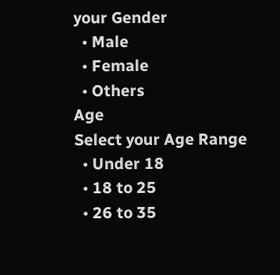your Gender
  • Male
  • Female
  • Others
Age
Select your Age Range
  • Under 18
  • 18 to 25
  • 26 to 35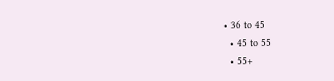• 36 to 45
  • 45 to 55
  • 55+